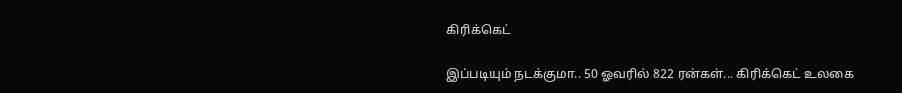கிரிக்கெட்

இப்படியும் நடக்குமா.. 50 ஓவரில் 822 ரன்கள்... கிரிக்கெட் உலகை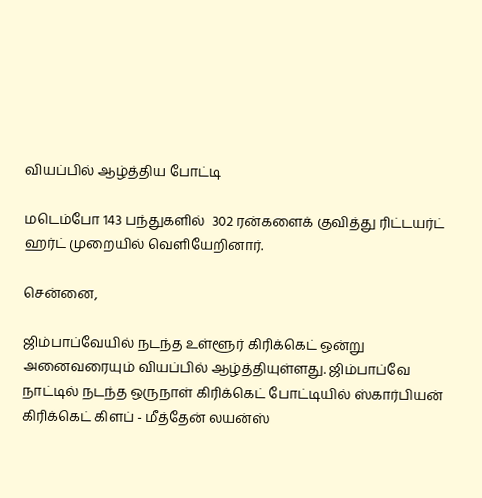வியப்பில் ஆழ்த்திய போட்டி

மடெம்போ 143 பந்துகளில்  302 ரன்களைக் குவித்து ரிட்டயர்ட் ஹர்ட் முறையில் வெளியேறினார்.

சென்னை,

ஜிம்பாப்வேயில் நடந்த உள்ளூர் கிரிக்கெட் ஒன்று அனைவரையும் வியப்பில் ஆழ்த்தியுள்ளது. ஜிம்பாப்வே நாட்டில் நடந்த ஒருநாள் கிரிக்கெட் போட்டியில் ஸ்கார்பியன் கிரிக்கெட் கிளப் - மீத்தேன் லயன்ஸ்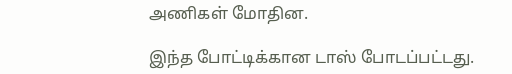அணிகள் மோதின.

இந்த போட்டிக்கான டாஸ் போடப்பட்டது.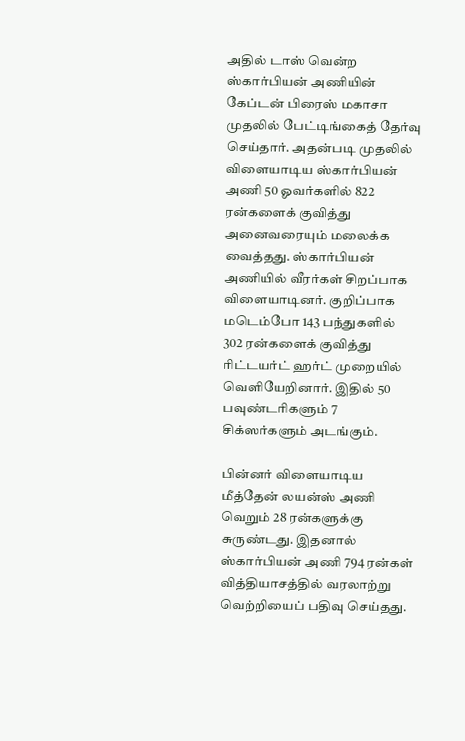அதில் டாஸ் வென்ற ஸ்கார்பியன் அணியின் கேப்டன் பிரைஸ் மகாசா முதலில் பேட்டிங்கைத் தேர்வு செய்தார். அதன்படி முதலில் விளையாடிய ஸ்கார்பியன் அணி 50 ஓவர்களில் 822 ரன்களைக் குவித்து அனைவரையும் மலைக்க வைத்தது. ஸ்கார்பியன் அணியில் வீரர்கள் சிறப்பாக விளையாடினர். குறிப்பாக மடெம்போ 143 பந்துகளில்  302 ரன்களைக் குவித்து ரிட்டயர்ட் ஹர்ட் முறையில் வெளியேறினார். இதில் 50 பவுண்டரிகளும் 7 சிக்ஸர்களும் அடங்கும்.

பின்னர் விளையாடிய மீத்தேன் லயன்ஸ் அணி வெறும் 28 ரன்களுக்கு சுருண்டது. இதனால் ஸ்கார்பியன் அணி 794 ரன்கள் வித்தியாசத்தில் வரலாற்று வெற்றியைப் பதிவு செய்தது.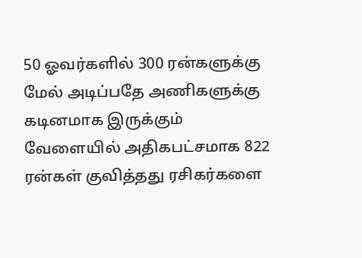50 ஓவர்களில் 300 ரன்களுக்கு மேல் அடிப்பதே அணிகளுக்கு கடினமாக இருக்கும் வேளையில் அதிகபட்சமாக 822 ரன்கள் குவித்தது ரசிகர்களை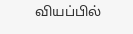வியப்பில்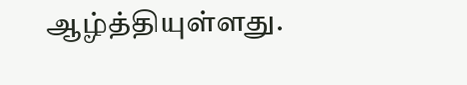ஆழ்த்தியுள்ளது.